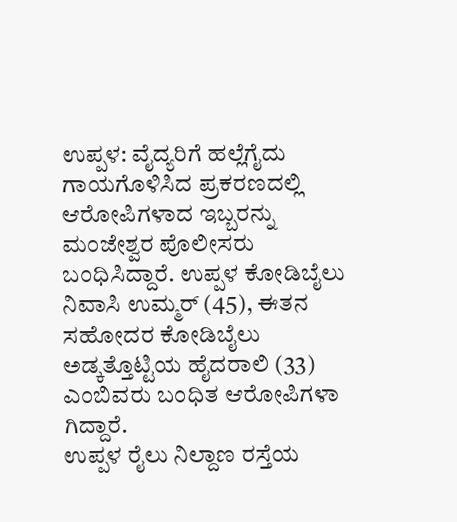ಉಪ್ಪಳ: ವೈದ್ಯರಿಗೆ ಹಲ್ಲೆಗೈದು ಗಾಯಗೊಳಿಸಿದ ಪ್ರಕರಣದಲ್ಲಿ ಆರೋಪಿಗಳಾದ ಇಬ್ಬರನ್ನು ಮಂಜೇಶ್ವರ ಪೊಲೀಸರು ಬಂಧಿಸಿದ್ದಾರೆ. ಉಪ್ಪಳ ಕೋಡಿಬೈಲು ನಿವಾಸಿ ಉಮ್ಮರ್ (45), ಈತನ ಸಹೋದರ ಕೋಡಿಬೈಲು ಅಡ್ಕತ್ತೊಟ್ಟಿಯ ಹೈದರಾಲಿ (33) ಎಂಬಿವರು ಬಂಧಿತ ಆರೋಪಿಗಳಾ ಗಿದ್ದಾರೆ.
ಉಪ್ಪಳ ರೈಲು ನಿಲ್ದಾಣ ರಸ್ತೆಯ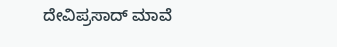ದೇವಿಪ್ರಸಾದ್ ಮಾವೆ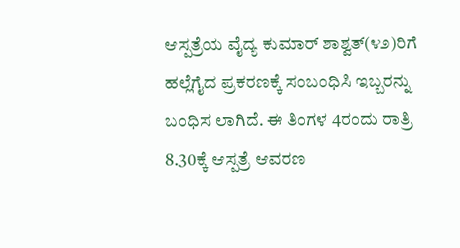ಆಸ್ಪತ್ರೆಯ ವೈದ್ಯ ಕುಮಾರ್ ಶಾಶ್ವತ್(೪೨)ರಿಗೆ ಹಲ್ಲೆಗೈದ ಪ್ರಕರಣಕ್ಕೆ ಸಂಬಂಧಿಸಿ ಇಬ್ಬರನ್ನು ಬಂಧಿಸ ಲಾಗಿದೆ. ಈ ತಿಂಗಳ 4ರಂದು ರಾತ್ರಿ 8.30ಕ್ಕೆ ಆಸ್ಪತ್ರೆ ಆವರಣ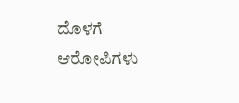ದೊಳಗೆ ಆರೋಪಿಗಳು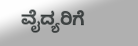ವೈದ್ಯರಿಗೆ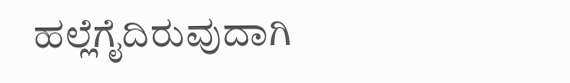ಹಲ್ಲೆಗೈದಿರುವುದಾಗಿ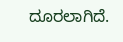ದೂರಲಾಗಿದೆ.